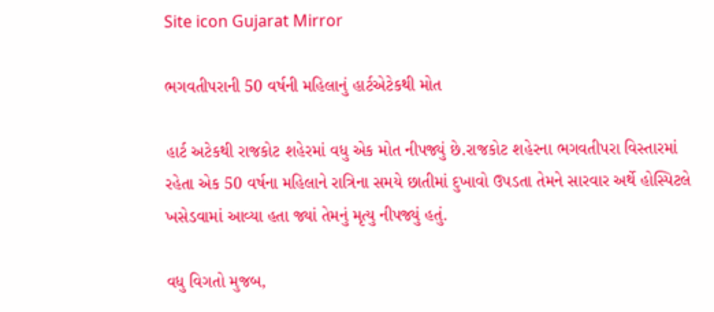Site icon Gujarat Mirror

ભગવતીપરાની 50 વર્ષની મહિલાનું હાર્ટએટેકથી મોત

હાર્ટ અટેકથી રાજકોટ શહેરમાં વધુ એક મોત નીપજ્યું છે.રાજકોટ શહેરના ભગવતીપરા વિસ્તારમાં રહેતા એક 50 વર્ષના મહિલાને રાત્રિના સમયે છાતીમાં દુખાવો ઉપડતા તેમને સારવાર અર્થે હોસ્પિટલે ખસેડવામાં આવ્યા હતા જ્યાં તેમનું મૃત્યુ નીપજ્યું હતું.

વધુ વિગતો મુજબ,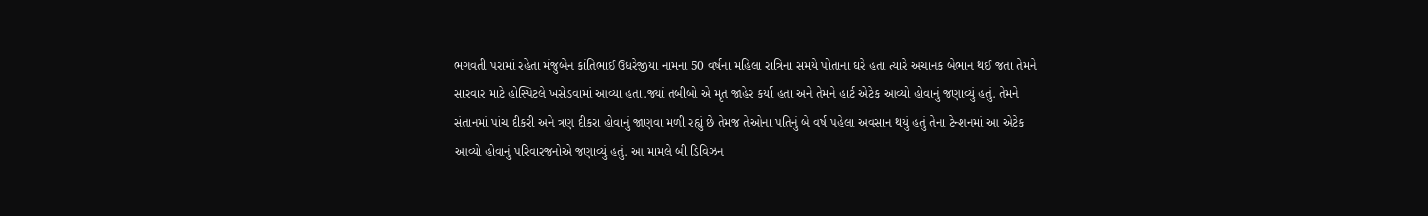ભગવતી પરામાં રહેતા મંજુબેન કાંતિભાઈ ઉધરેજીયા નામના 50 વર્ષના મહિલા રાત્રિના સમયે પોતાના ઘરે હતા ત્યારે અચાનક બેભાન થઈ જતા તેમને સારવાર માટે હોસ્પિટલે ખસેડવામાં આવ્યા હતા.જ્યાં તબીબો એ મૃત જાહેર કર્યા હતા અને તેમને હાર્ટ એટેક આવ્યો હોવાનું જણાવ્યું હતું. તેમને સંતાનમાં પાંચ દીકરી અને ત્રણ દીકરા હોવાનું જાણવા મળી રહ્યું છે તેમજ તેઓના પતિનું બે વર્ષ પહેલા અવસાન થયું હતું તેના ટેન્શનમાં આ એટેક આવ્યો હોવાનું પરિવારજનોએ જણાવ્યું હતું. આ મામલે બી ડિવિઝન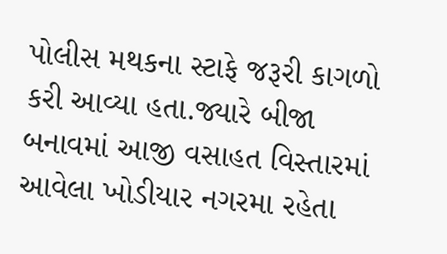પોલીસ મથકના સ્ટાફે જરૂરી કાગળો કરી આવ્યા હતા.જ્યારે બીજા બનાવમાં આજી વસાહત વિસ્તારમાં આવેલા ખોડીયાર નગરમા રહેતા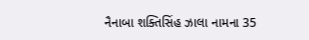નૈનાબા શક્તિસિંહ ઝાલા નામના 35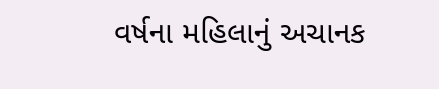વર્ષના મહિલાનું અચાનક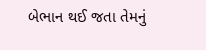બેભાન થઈ જતા તેમનું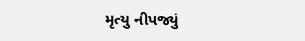મૃત્યુ નીપજ્યું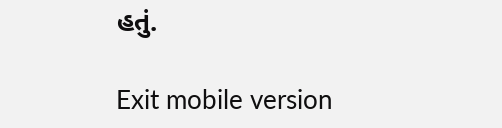હતું.

Exit mobile version